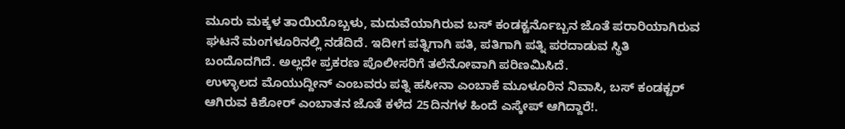ಮೂರು ಮಕ್ಕಳ ತಾಯಿಯೊಬ್ಬಳು, ಮದುವೆಯಾಗಿರುವ ಬಸ್ ಕಂಡಕ್ಟರ್ನೊಬ್ಬನ ಜೊತೆ ಪರಾರಿಯಾಗಿರುವ ಘಟನೆ ಮಂಗಳೂರಿನಲ್ಲಿ ನಡೆದಿದೆ. ಇದೀಗ ಪತ್ನಿಗಾಗಿ ಪತಿ, ಪತಿಗಾಗಿ ಪತ್ನಿ ಪರದಾಡುವ ಸ್ಥಿತಿ ಬಂದೊದಗಿದೆ. ಅಲ್ಲದೇ ಪ್ರಕರಣ ಪೊಲೀಸರಿಗೆ ತಲೆನೋವಾಗಿ ಪರಿಣಮಿಸಿದೆ.
ಉಳ್ಳಾಲದ ಮೊಯುದ್ದೀನ್ ಎಂಬವರು ಪತ್ನಿ ಹಸೀನಾ ಎಂಬಾಕೆ ಮೂಳೂರಿನ ನಿವಾಸಿ, ಬಸ್ ಕಂಡಕ್ಟರ್ ಆಗಿರುವ ಕಿಶೋರ್ ಎಂಬಾತನ ಜೊತೆ ಕಳೆದ 25ದಿನಗಳ ಹಿಂದೆ ಎಸ್ಕೇಪ್ ಆಗಿದ್ದಾರೆ!.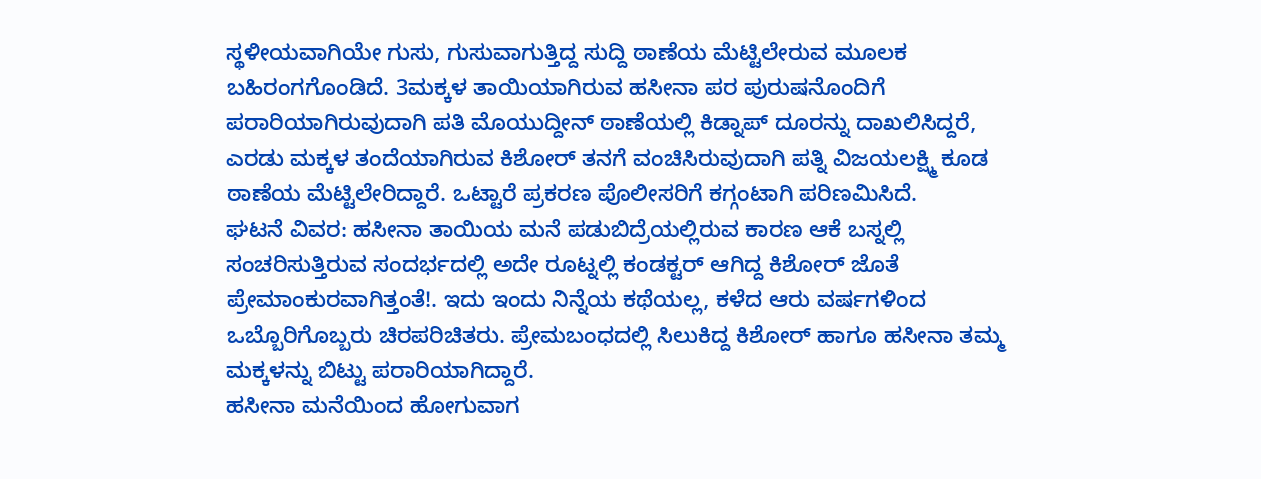ಸ್ಥಳೀಯವಾಗಿಯೇ ಗುಸು, ಗುಸುವಾಗುತ್ತಿದ್ದ ಸುದ್ದಿ ಠಾಣೆಯ ಮೆಟ್ಟಿಲೇರುವ ಮೂಲಕ ಬಹಿರಂಗಗೊಂಡಿದೆ. 3ಮಕ್ಕಳ ತಾಯಿಯಾಗಿರುವ ಹಸೀನಾ ಪರ ಪುರುಷನೊಂದಿಗೆ ಪರಾರಿಯಾಗಿರುವುದಾಗಿ ಪತಿ ಮೊಯುದ್ದೀನ್ ಠಾಣೆಯಲ್ಲಿ ಕಿಡ್ನಾಪ್ ದೂರನ್ನು ದಾಖಲಿಸಿದ್ದರೆ, ಎರಡು ಮಕ್ಕಳ ತಂದೆಯಾಗಿರುವ ಕಿಶೋರ್ ತನಗೆ ವಂಚಿಸಿರುವುದಾಗಿ ಪತ್ನಿ ವಿಜಯಲಕ್ಷ್ಮಿ ಕೂಡ ಠಾಣೆಯ ಮೆಟ್ಟಿಲೇರಿದ್ದಾರೆ. ಒಟ್ಟಾರೆ ಪ್ರಕರಣ ಪೊಲೀಸರಿಗೆ ಕಗ್ಗಂಟಾಗಿ ಪರಿಣಮಿಸಿದೆ.
ಘಟನೆ ವಿವರ: ಹಸೀನಾ ತಾಯಿಯ ಮನೆ ಪಡುಬಿದ್ರೆಯಲ್ಲಿರುವ ಕಾರಣ ಆಕೆ ಬಸ್ನಲ್ಲಿ ಸಂಚರಿಸುತ್ತಿರುವ ಸಂದರ್ಭದಲ್ಲಿ ಅದೇ ರೂಟ್ನಲ್ಲಿ ಕಂಡಕ್ಟರ್ ಆಗಿದ್ದ ಕಿಶೋರ್ ಜೊತೆ ಪ್ರೇಮಾಂಕುರವಾಗಿತ್ತಂತೆ!. ಇದು ಇಂದು ನಿನ್ನೆಯ ಕಥೆಯಲ್ಲ, ಕಳೆದ ಆರು ವರ್ಷಗಳಿಂದ ಒಬ್ಬೊರಿಗೊಬ್ಬರು ಚಿರಪರಿಚಿತರು. ಪ್ರೇಮಬಂಧದಲ್ಲಿ ಸಿಲುಕಿದ್ದ ಕಿಶೋರ್ ಹಾಗೂ ಹಸೀನಾ ತಮ್ಮ ಮಕ್ಕಳನ್ನು ಬಿಟ್ಟು ಪರಾರಿಯಾಗಿದ್ದಾರೆ.
ಹಸೀನಾ ಮನೆಯಿಂದ ಹೋಗುವಾಗ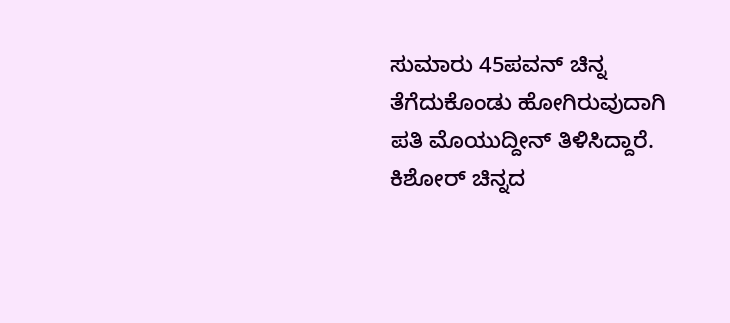ಸುಮಾರು 45ಪವನ್ ಚಿನ್ನ ತೆಗೆದುಕೊಂಡು ಹೋಗಿರುವುದಾಗಿ ಪತಿ ಮೊಯುದ್ದೀನ್ ತಿಳಿಸಿದ್ದಾರೆ. ಕಿಶೋರ್ ಚಿನ್ನದ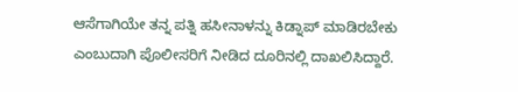ಆಸೆಗಾಗಿಯೇ ತನ್ನ ಪತ್ನಿ ಹಸೀನಾಳನ್ನು ಕಿಡ್ನಾಪ್ ಮಾಡಿರಬೇಕು ಎಂಬುದಾಗಿ ಪೊಲೀಸರಿಗೆ ನೀಡಿದ ದೂರಿನಲ್ಲಿ ದಾಖಲಿಸಿದ್ದಾರೆ.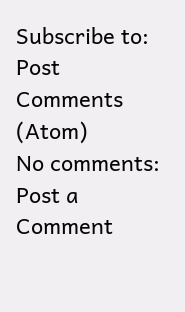Subscribe to:
Post Comments (Atom)
No comments:
Post a Comment